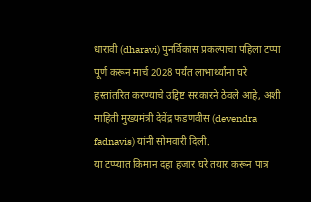धारावी (dharavi) पुनर्विकास प्रकल्पाचा पहिला टप्पा पूर्ण करून मार्च 2028 पर्यंत लाभार्थ्यांना घरे हस्तांतरित करण्याचे उद्दिष्ट सरकारने ठेवले आहे, अशी माहिती मुख्यमंत्री देवेंद्र फडणवीस (devendra fadnavis) यांनी सोमवारी दिली.
या टप्प्यात किमान दहा हजार घरे तयार करून पात्र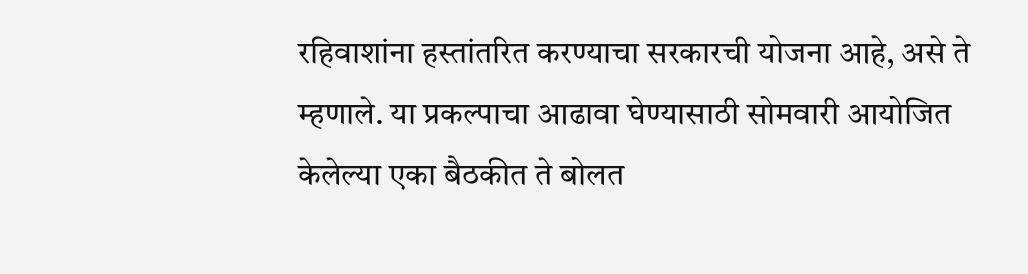रहिवाशांना हस्तांतरित करण्याचा सरकारची योजना आहे, असे ते म्हणाले. या प्रकल्पाचा आढावा घेण्यासाठी सोमवारी आयोजित केलेल्या एका बैठकीत ते बोलत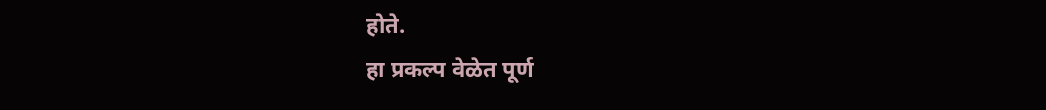होते.
हा प्रकल्प वेळेत पूर्ण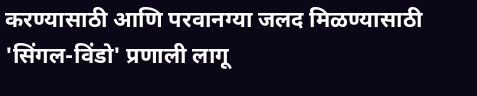करण्यासाठी आणि परवानग्या जलद मिळण्यासाठी 'सिंगल-विंडो' प्रणाली लागू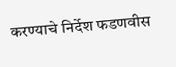करण्याचे निर्देश फडणवीस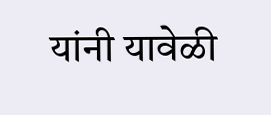यांनी यावेळी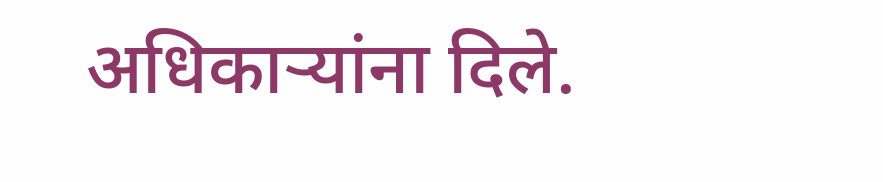अधिकाऱ्यांना दिले.